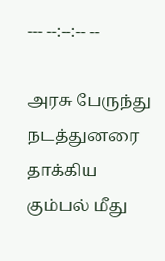--- --:--:-- --

அரசு பேருந்து நடத்துனரை தாக்கிய கும்பல் மீது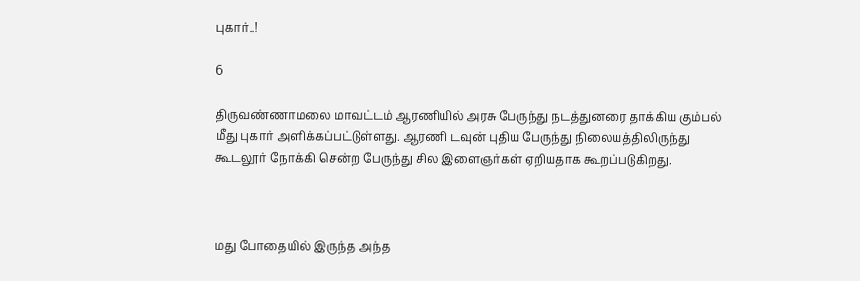புகார்..!

6

திருவண்ணாமலை மாவட்டம் ஆரணியில் அரசு பேருந்து நடத்துனரை தாக்கிய கும்பல் மீது புகார் அளிக்கப்பட்டுள்ளது. ஆரணி டவுன் புதிய பேருந்து நிலையத்திலிருந்து கூடலூர் நோக்கி சென்ற பேருந்து சில இளைஞர்கள் ஏறியதாக கூறப்படுகிறது.



மது போதையில் இருந்த அந்த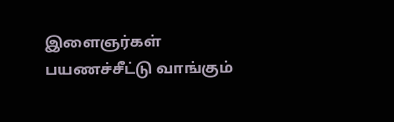இளைஞர்கள் பயணச்சீட்டு வாங்கும்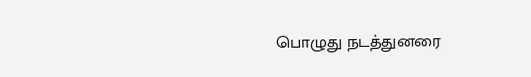பொழுது நடத்துனரை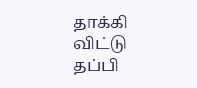தாக்கி விட்டு தப்பி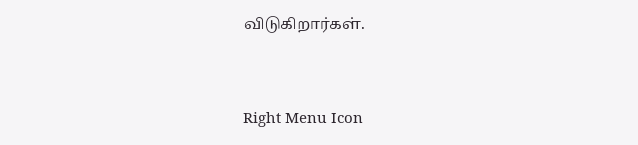விடுகிறார்கள்.



Right Menu Icon